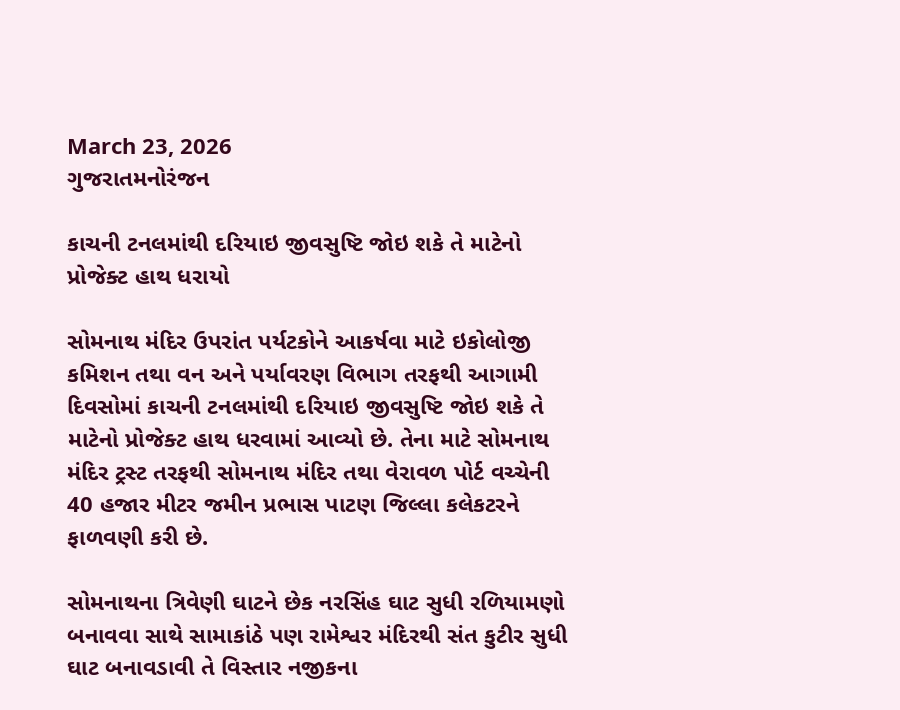March 23, 2026
ગુજરાતમનોરંજન

કાચની ટનલમાંથી દરિયાઇ જીવસુષ્ટિ જોઇ શકે તે માટેનો પ્રોજેક્ટ હાથ ધરાયો

સોમનાથ મંદિર ઉપરાંત પર્યટકોને આકર્ષવા માટે ઇકોલોજી કમિશન તથા વન અને પર્યાવરણ વિભાગ તરફથી આગામી દિવસોમાં કાચની ટનલમાંથી દરિયાઇ જીવસુષ્ટિ જોઇ શકે તે માટેનો પ્રોજેક્ટ હાથ ધરવામાં આવ્યો છે. તેના માટે સોમનાથ મંદિર ટ્રસ્ટ તરફથી સોમનાથ મંદિર તથા વેરાવળ પોર્ટ વચ્ચેની 40 હજાર મીટર જમીન પ્રભાસ પાટણ જિલ્લા કલેકટરને ફાળવણી કરી છે.

સોમનાથના ત્રિવેણી ઘાટને છેક નરસિંહ ઘાટ સુધી રળિયામણો બનાવવા સાથે સામાકાંઠે પણ રામેશ્વર મંદિરથી સંત કુટીર સુધી ઘાટ બનાવડાવી તે વિસ્તાર નજીકના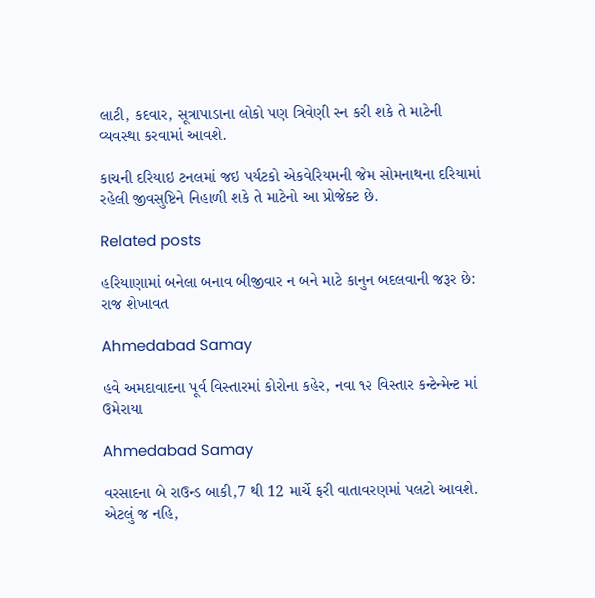લાટી, કદવાર, સૂત્રાપાડાના લોકો પણ ત્રિવેણી સ્ન કરી શકે તે માટેની વ્યવસ્થા કરવામાં આવશે.

કાચની દરિયાઇ ટનલમાં જઇ પર્યટકો એકવેરિયમની જેમ સોમનાથના દરિયામાં રહેલી જીવસુષ્ટિને નિહાળી શકે તે માટેનો આ પ્રોજેક્ટ છે.

Related posts

હરિયાણામાં બનેલા બનાવ બીજીવાર ન બને માટે કાનુન બદલવાની જરૂર છે: રાજ શેખાવત

Ahmedabad Samay

હવે અમદાવાદના પૂર્વ વિસ્તારમાં કોરોના કહેર, નવા ૧૨ વિસ્તાર કન્ટેન્મેન્ટ માં ઉમેરાયા

Ahmedabad Samay

વરસાદના બે રાઉન્ડ બાકી,7 થી 12 માર્ચે ફરી વાતાવરણમાં પલટો આવશે. એટલું જ નહિ,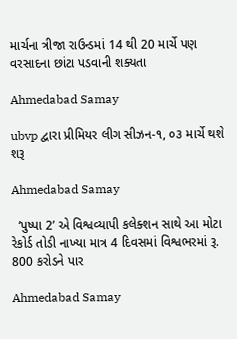માર્ચના ત્રીજા રાઉન્ડમાં 14 થી 20 માર્ચે પણ વરસાદના છાંટા પડવાની શક્યતા

Ahmedabad Samay

ubvp દ્વારા પ્રીમિયર લીગ સીઝન-૧, ૦૩ માર્ચે થશે શરૂ

Ahmedabad Samay

  ‘પુષ્પા 2’ એ વિશ્વવ્યાપી કલેક્શન સાથે આ મોટા રેકોર્ડ તોડી નાખ્યા માત્ર 4 દિવસમાં વિશ્વભરમાં રૂ. 800 કરોડને પાર

Ahmedabad Samay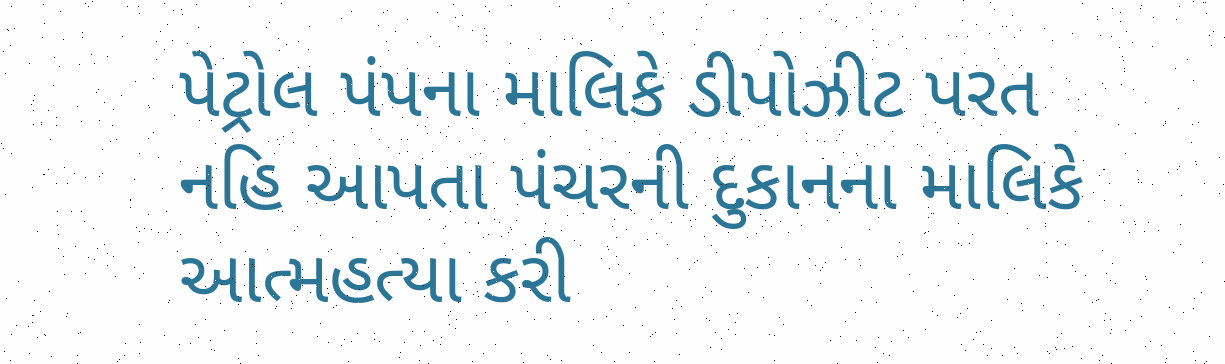પેટ્રોલ પંપના માલિકે ડીપોઝીટ પરત નહિ આપતા પંચરની દુકાનના માલિકે આત્મહત્યા કરી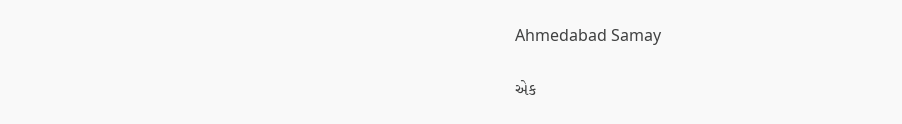Ahmedabad Samay

એક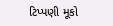ટિપ્પણી મૂકો